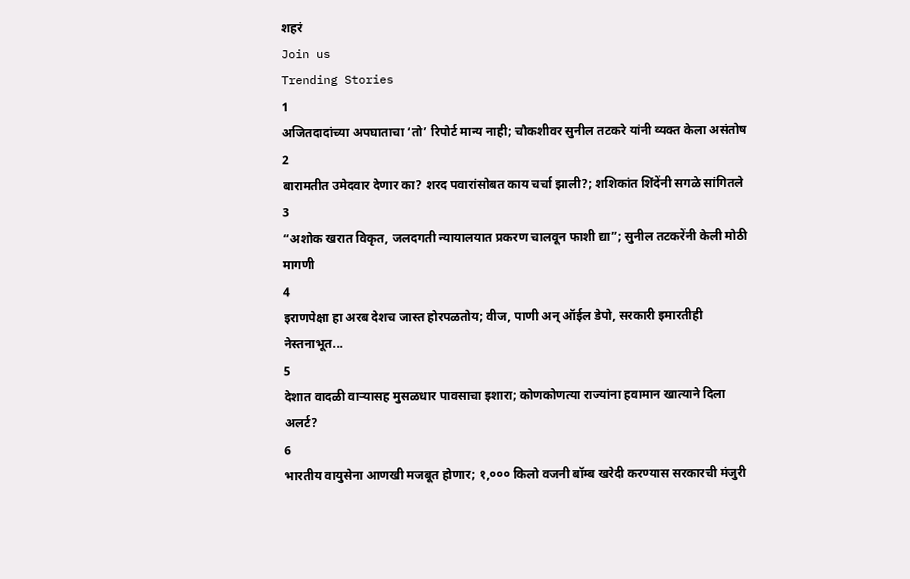शहरं
Join us
Trending Stories
1
अजितदादांच्या अपघाताचा ‘तो’ रिपोर्ट मान्य नाही; चौकशीवर सुनील तटकरे यांनी व्यक्त केला असंतोष
2
बारामतीत उमेदवार देणार का? शरद पवारांसोबत काय चर्चा झाली?; शशिकांत शिंदेंनी सगळे सांगितले
3
“अशोक खरात विकृत, जलदगती न्यायालयात प्रकरण चालवून फाशी द्या”; सुनील तटकरेंनी केली मोठी मागणी
4
इराणपेक्षा हा अरब देशच जास्त होरपळतोय; वीज, पाणी अन् ऑईल डेपो, सरकारी इमारतीही नेस्तनाभूत...
5
देशात वादळी वाऱ्यासह मुसळधार पावसाचा इशारा; कोणकोणत्या राज्यांना हवामान खात्याने दिला अलर्ट?
6
भारतीय वायुसेना आणखी मजबूत होणार; १,००० किलो वजनी बॉम्ब खरेदी करण्यास सरकारची मंजुरी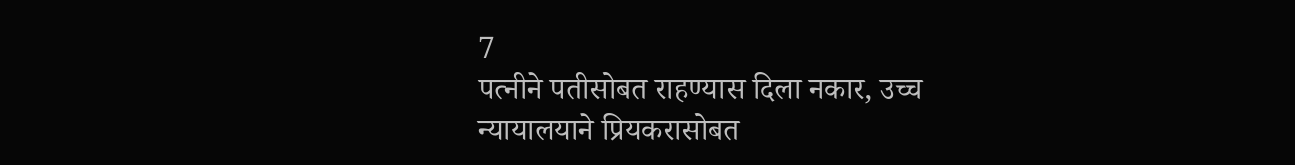7
पत्नीने पतीसोबत राहण्यास दिला नकार, उच्च न्यायालयाने प्रियकरासोबत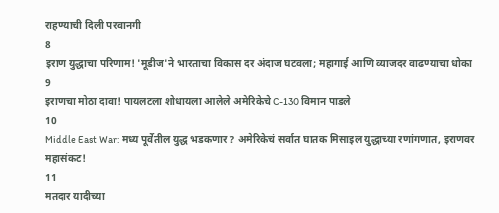राहण्याची दिली परवानगी
8
इराण युद्धाचा परिणाम! 'मूडीज'ने भारताचा विकास दर अंदाज घटवला; महागाई आणि व्याजदर वाढण्याचा धोका
9
इराणचा मोठा दावा! पायलटला शोधायला आलेले अमेरिकेचे C-130 विमान पाडले
10
Middle East War: मध्य पूर्वेतील युद्ध भडकणार? अमेरिकेचं सर्वात घातक मिसाइल युद्धाच्या रणांगणात, इराणवर महासंकट!
11
मतदार यादीच्या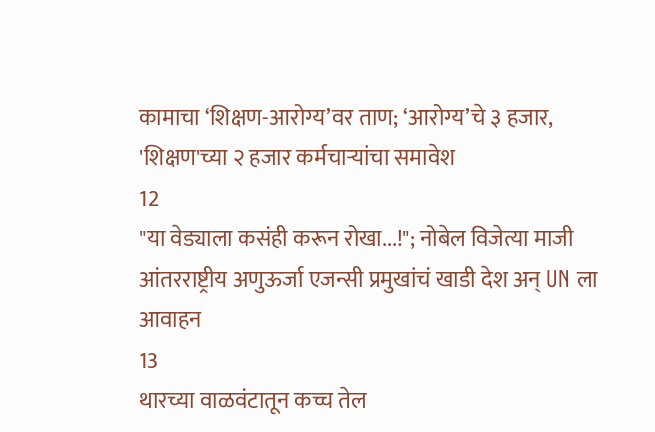कामाचा ‘शिक्षण-आरोग्य’वर ताण; ‘आरोग्य’चे ३ हजार, 'शिक्षण'च्या २ हजार कर्मचाऱ्यांचा समावेश
12
"या वेड्याला कसंही करून रोखा...!"; नोबेल विजेत्या माजी आंतरराष्ट्रीय अणुऊर्जा एजन्सी प्रमुखांचं खाडी देश अन् UN ला आवाहन
13
थारच्या वाळवंटातून कच्च तेल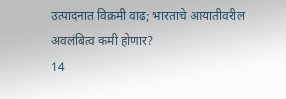उत्पादनात विक्रमी वाढ; भारताचे आयातीवरील अवलंबित्व कमी होणार?
14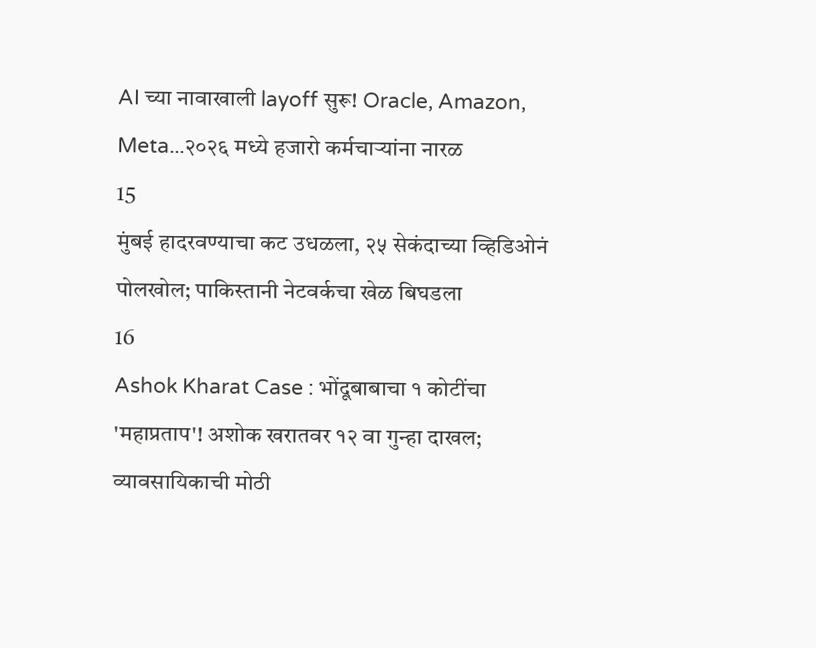AI च्या नावाखाली layoff सुरू! Oracle, Amazon, Meta...२०२६ मध्ये हजारो कर्मचाऱ्यांना नारळ
15
मुंबई हादरवण्याचा कट उधळला, २५ सेकंदाच्या व्हिडिओनं पोलखोल; पाकिस्तानी नेटवर्कचा खेळ बिघडला
16
Ashok Kharat Case : भोंदूबाबाचा १ कोटींचा 'महाप्रताप'! अशोक खरातवर १२ वा गुन्हा दाखल; व्यावसायिकाची मोठी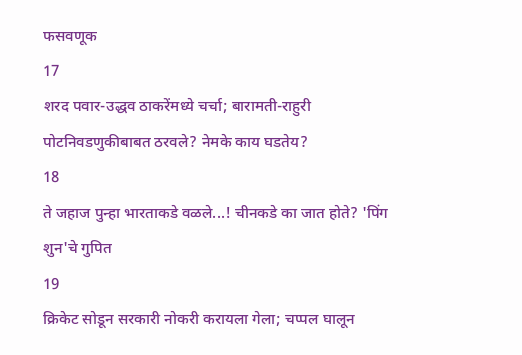फसवणूक
17
शरद पवार-उद्धव ठाकरेंमध्ये चर्चा; बारामती-राहुरी पोटनिवडणुकीबाबत ठरवले? नेमके काय घडतेय?
18
ते जहाज पुन्हा भारताकडे वळले...! चीनकडे का जात होते? 'पिंग शुन'चे गुपित
19
क्रिकेट सोडून सरकारी नोकरी करायला गेला; चप्पल घालून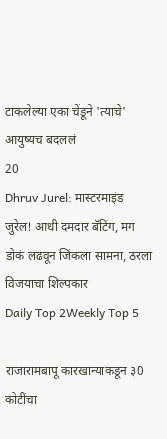टाकलेल्या एका चेंडूने 'त्याचे' आयुष्यच बदललं
20
Dhruv Jurel: मास्टरमाइंड जुरेल! आधी दमदार बॅटिंग, मग डोकं लढवून जिंकला सामना, ठरला विजयाचा शिल्पकार
Daily Top 2Weekly Top 5

राजारामबापू कारखान्याकडून ३0 कोटींचा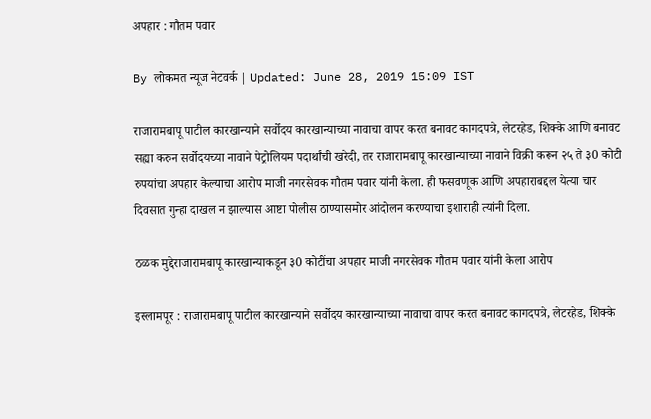अपहार : गौतम पवार

By लोकमत न्यूज नेटवर्क | Updated: June 28, 2019 15:09 IST

राजारामबापू पाटील कारखान्याने सर्वोदय कारखान्याच्या नावाचा वापर करत बनावट कागदपत्रे, लेटरहेड, शिक्के आणि बनावट सह्या करुन सर्वोदयच्या नावाने पेट्रोलियम पदार्थांची खरेदी, तर राजारामबापू कारखान्याच्या नावाने विक्री करून २५ ते ३0 कोटी रुपयांचा अपहार केल्याचा आरोप माजी नगरसेवक गौतम पवार यांनी केला. ही फसवणूक आणि अपहाराबद्दल येत्या चार दिवसात गुन्हा दाखल न झाल्यास आष्टा पोलीस ठाण्यासमोर आंदोलन करण्याचा इशाराही त्यांनी दिला.

ठळक मुद्देराजारामबापू कारखान्याकडून ३0 कोटींचा अपहार माजी नगरसेवक गौतम पवार यांनी केला आरोप

इस्लामपूर : राजारामबापू पाटील कारखान्याने सर्वोदय कारखान्याच्या नावाचा वापर करत बनावट कागदपत्रे, लेटरहेड, शिक्के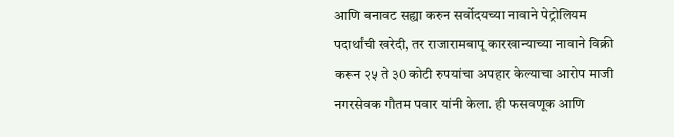आणि बनावट सह्या करुन सर्वोदयच्या नावाने पेट्रोलियम पदार्थांची खरेदी, तर राजारामबापू कारखान्याच्या नावाने विक्री करून २५ ते ३0 कोटी रुपयांचा अपहार केल्याचा आरोप माजी नगरसेवक गौतम पवार यांनी केला. ही फसवणूक आणि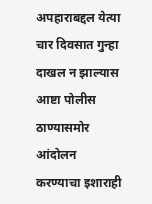अपहाराबद्दल येत्या चार दिवसात गुन्हा दाखल न झाल्यास आष्टा पोलीस ठाण्यासमोर आंदोलन करण्याचा इशाराही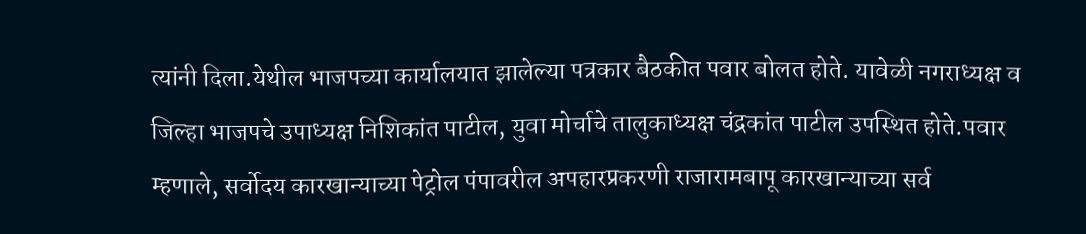त्यांनी दिला.येथील भाजपच्या कार्यालयात झालेल्या पत्रकार बैठकीत पवार बोलत होते. यावेळी नगराध्यक्ष व जिल्हा भाजपचे उपाध्यक्ष निशिकांत पाटील, युवा मोर्चाचे तालुकाध्यक्ष चंद्रकांत पाटील उपस्थित होते.पवार म्हणाले, सर्वोदय कारखान्याच्या पेट्रोल पंपावरील अपहारप्रकरणी राजारामबापू कारखान्याच्या सर्व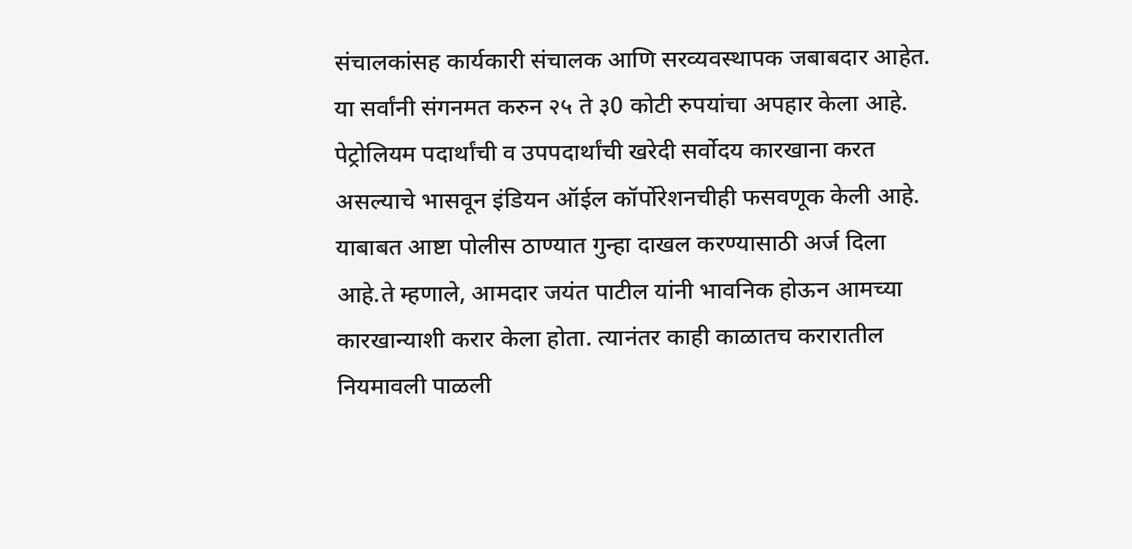संचालकांसह कार्यकारी संचालक आणि सरव्यवस्थापक जबाबदार आहेत. या सर्वांनी संगनमत करुन २५ ते ३0 कोटी रुपयांचा अपहार केला आहे. पेट्रोलियम पदार्थांची व उपपदार्थांची खरेदी सर्वोदय कारखाना करत असल्याचे भासवून इंडियन ऑईल कॉर्पोरेशनचीही फसवणूक केली आहे. याबाबत आष्टा पोलीस ठाण्यात गुन्हा दाखल करण्यासाठी अर्ज दिला आहे.ते म्हणाले, आमदार जयंत पाटील यांनी भावनिक होऊन आमच्या कारखान्याशी करार केला होता. त्यानंतर काही काळातच करारातील नियमावली पाळली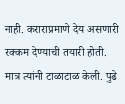नाही. कराराप्रमाणे देय असणारी रक्कम देण्याची तयारी होती. मात्र त्यांनी टाळाटाळ केली. पुढे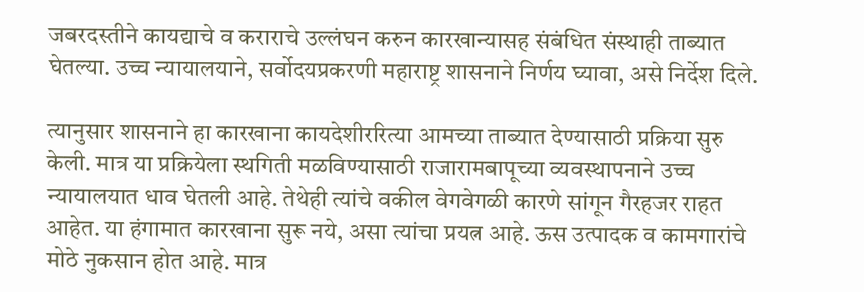जबरदस्तीने कायद्याचे व कराराचे उल्लंघन करुन कारखान्यासह संबंधित संस्थाही ताब्यात घेतल्या. उच्च न्यायालयाने, सर्वोदयप्रकरणी महाराष्ट्र शासनाने निर्णय घ्यावा, असे निर्देश दिले.

त्यानुसार शासनाने हा कारखाना कायदेशीररित्या आमच्या ताब्यात देण्यासाठी प्रक्रिया सुरु केली. मात्र या प्रक्रियेला स्थगिती मळविण्यासाठी राजारामबापूच्या व्यवस्थापनाने उच्च न्यायालयात धाव घेतली आहे. तेथेही त्यांचे वकील वेगवेगळी कारणे सांगून गैरहजर राहत आहेत. या हंगामात कारखाना सुरू नये, असा त्यांचा प्रयत्न आहे. ऊस उत्पादक व कामगारांचे मोठे नुकसान होत आहे. मात्र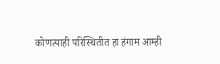कोणत्याही परिस्थितीत हा हंगाम आम्ही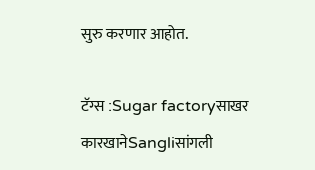सुरु करणार आहोत.

टॅग्स :Sugar factoryसाखर कारखानेSangliसांगली